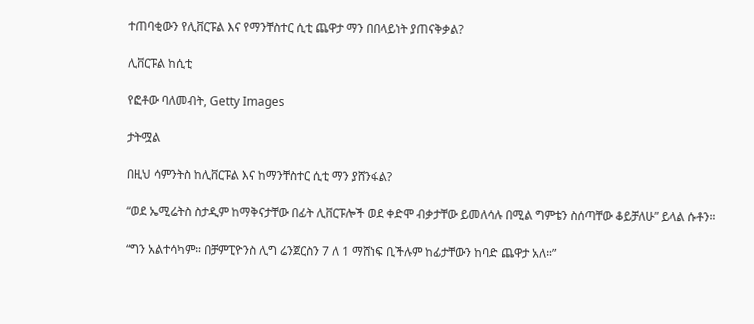ተጠባቂውን የሊቨርፑል እና የማንቸስተር ሲቲ ጨዋታ ማን በበላይነት ያጠናቅቃል?

ሊቨርፑል ከሲቲ

የፎቶው ባለመብት, Getty Images

ታትሟል

በዚህ ሳምንትስ ከሊቨርፑል እና ከማንቸስተር ሲቲ ማን ያሸንፋል?

“ወደ ኤሚሬትስ ስታዲም ከማቅናታቸው በፊት ሊቨርፑሎች ወደ ቀድሞ ብቃታቸው ይመለሳሉ በሚል ግምቴን ስሰጣቸው ቆይቻለሁ” ይላል ሱቶን።

“ግን አልተሳካም። በቻምፒዮንስ ሊግ ሬንጀርስን 7 ለ 1 ማሸነፍ ቢችሉም ከፊታቸውን ከባድ ጨዋታ አለ።”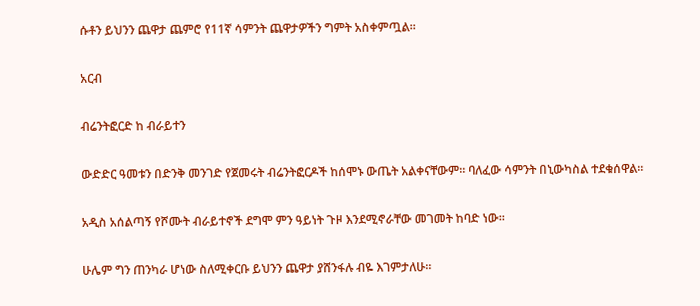ሱቶን ይህንን ጨዋታ ጨምሮ የ11ኛ ሳምንት ጨዋታዎችን ግምት አስቀምጧል።

አርብ

ብሬንትፎርድ ከ ብራይተን

ውድድር ዓመቱን በድንቅ መንገድ የጀመሩት ብሬንትፎርዶች ከሰሞኑ ውጤት አልቀናቸውም። ባለፈው ሳምንት በኒውካስል ተደቁሰዋል።

አዲስ አሰልጣኝ የሾሙት ብራይተኖች ደግሞ ምን ዓይነት ጉዞ እንደሚኖራቸው መገመት ከባድ ነው።

ሁሌም ግን ጠንካራ ሆነው ስለሚቀርቡ ይህንን ጨዋታ ያሸንፋሉ ብዬ እገምታለሁ።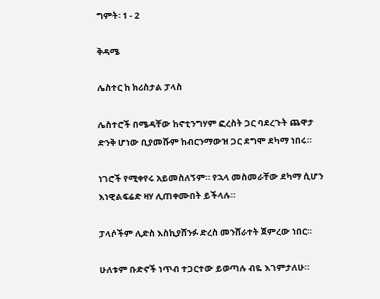ግምት፡ 1 - 2

ቅዳሜ

ሌስተር ከ ክሪስታል ፓላስ

ሌስተሮች በሜዳቸው ከኖቲንግሃም ፎረስት ጋር ባደረጉት ጨዋታ ድንቅ ሆነው ቢያመሹም ከብርንማውዝ ጋር ደግሞ ደካማ ነበሩ።

ነገሮች የሚቀየሩ አይመስለኝም። የኋላ መስመራቸው ደካማ ሲሆን እነዊልፍሬድ ዛሃ ሊጠቀሙበት ይችላሉ።

ፓላሶችም ሊድስ እስኪያሸንፉ ድረስ መንሸራተት ጀምረው ነበር።

ሁለቱም ቡድኖች ነጥብ ተጋርተው ይወጣሉ ብዬ እገምታለሁ።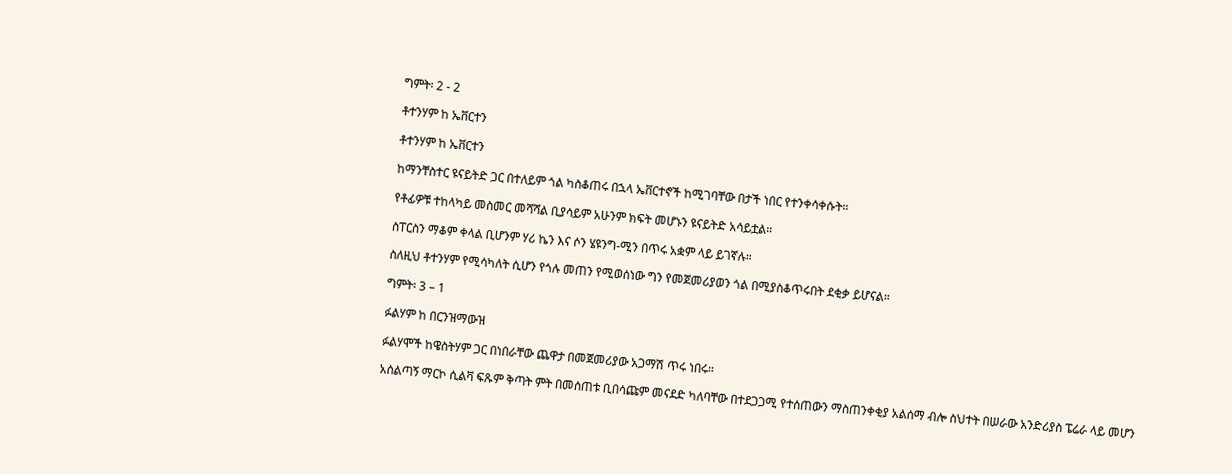ግምት፡ 2 - 2

ቶተንሃም ከ ኤቨርተን

ቶተንሃም ከ ኤቨርተን

ከማንቸስተር ዩናይትድ ጋር በተለይም ጎል ካስቆጠሩ በኋላ ኤቨርተኖች ከሚገባቸው በታች ነበር የተንቀሳቀሱት።

የቶፊዎቹ ተከላካይ መስመር መሻሻል ቢያሳይም አሁንም ክፍት መሆኑን ዩናይትድ አሳይቷል።

ስፐርስን ማቆም ቀላል ቢሆንም ሃሪ ኬን እና ሶን ሄዩንግ-ሚን በጥሩ አቋም ላይ ይገኛሉ።

ስለዚህ ቶተንሃም የሚሳካለት ሲሆን የጎሉ መጠን የሚወሰነው ግን የመጀመሪያወን ጎል በሚያስቆጥሩበት ደቂቃ ይሆናል።

ግምት፡ 3 – 1

ፉልሃም ከ በርንዝማውዝ

ፉልሃሞች ከዌስትሃም ጋር በነበራቸው ጨዋታ በመጀመሪያው አጋማሽ ጥሩ ነበሩ።

አሰልጣኝ ማርኮ ሲልቫ ፍጹም ቅጣት ምት በመሰጠቱ ቢበሳጩም መናደድ ካለባቸው በተደጋጋሚ የተሰጠውን ማስጠንቀቂያ አልሰማ ብሎ ስህተት በሠራው አንድሪያስ ፔሬራ ላይ መሆን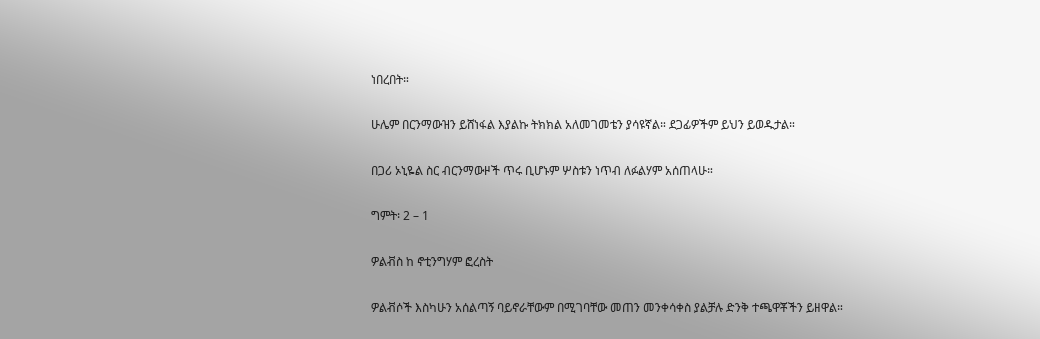ነበረበት።

ሁሌም በርንማውዝን ይሸነፋል እያልኩ ትክክል አለመገመቴን ያሳዩኛል። ደጋፊዎችም ይህን ይወዱታል።

በጋሪ ኦኒዬል ስር ብርንማውዞች ጥሩ ቢሆኑም ሦስቱን ነጥብ ለፉልሃም አሰጠላሁ።

ግምት፡ 2 – 1

ዎልቭስ ከ ኖቲንግሃም ፎረስት

ዎልቭሶች እስካሁን አሰልጣኝ ባይኖራቸውም በሚገባቸው መጠን መንቀሳቀስ ያልቻሉ ድንቅ ተጫዋቾችን ይዘዋል።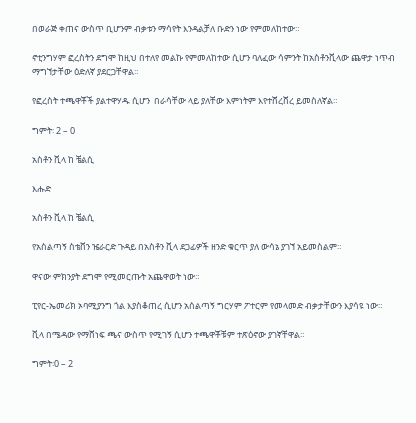በወራጅ ቀጠና ውስጥ ቢሆንም ብቃቱን ማሳየት እንዳልቻለ ቡድን ነው የምመለከተው።

ኖቲንግሃም ፎረስትን ደግሞ ከዚህ በተለየ መልኩ የምመለከተው ሲሆን ባለፈው ሳምንት ከአስቶንቪላው ጨዋታ ነጥብ ማግኘታቸው ዕድለኛ ያደርጋቸዋል።

የፎረስት ተጫዋቾች ያልተዋሃዱ ሲሆን  በራሳቸው ላይ ያለቸው እምነትም እየተሸረሸረ ይመስለኛል።

ግምት፡ 2 – 0

አስቶን ቪላ ከ ቼልሲ

እሑድ

አስቶን ቪላ ከ ቼልሲ

የአስልጣኝ ስቴቨን ዤራርድ ጉዳይ በአስቶን ቪላ ደጋፊዎች ዘንድ ቁርጥ ያለ ውሳኔ ያገኘ አይመስልም።

ዋናው ምክንያት ደግሞ የሚመርጡት አጨዋወት ነው።

ፒየር-ኤመሪክ ኦባሚያንግ ጎል እያስቆጠረ ሲሆን አሰልጣኝ ግርሃም ፖተርም የመላመድ ብቃታቸውን እያሳዩ ነው።

ቪላ በሜዳው የማሸነፍ ጫና ውስጥ የሚገኝ ሲሆን ተጫዋቾቹም ተጽዕኖው ያገኛቸዋል።

ግምት፡0 – 2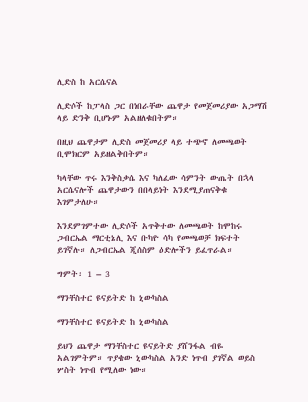ሊድስ ከ አርሴናል

ሊድሶች ከፓላስ ጋር በነበራቸው ጨዋታ የመጀመሪያው አጋማሽ ላይ ድንቅ ቢሆኑም አልዘለቁበትም።

በዚህ ጨዋታም ሊድስ መጀመሪያ ላይ ተጭኖ ለመጫወት ቢሞክርም አይዘልቅበትም።

ካላቸው ጥሩ እንቅስቃሴ እና ካለፈው ሳምንት ውጤት በኋላ አርሴናሎች ጨዋታውን በበላይነት እንደሚያጠናቅቁ እገምታለሁ።

እንደምገምተው ሊድሶች አጥቅተው ለመጫወት ከሞከሩ ጋብርኤል ማርቲኔሊ እና ቡካዮ ሳካ የመጫወቻ ክፍተት ይገኛሉ። ለጋብርኤል ጂሰስም ዕድሎችን ይፈጥራል።

ግምት፡ 1 – 3

ማንቸስተር ዩናይትድ ከ ኒውካስል

ማንቸስተር ዩናይትድ ከ ኒውካስል

ይህን ጨዋታ ማንቸስተር ዩናይትድ ያሸንፋል ብዬ አልገምትም። ጥያቄው ኒውካስል አንድ ነጥብ ያገኛል ወይስ ሦስት ነጥብ የሚለው ነው።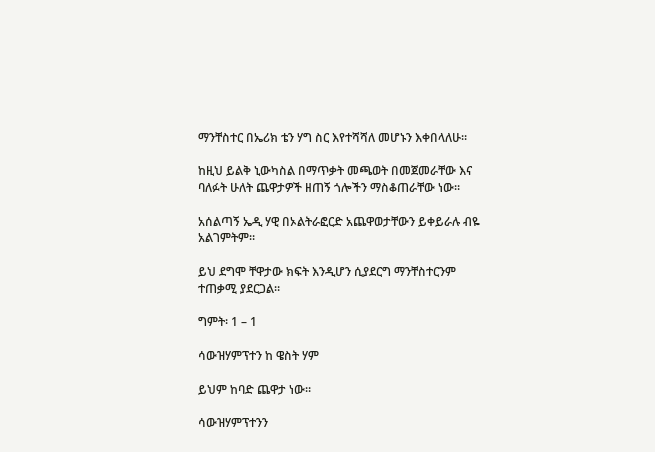ማንቸስተር በኤሪክ ቴን ሃግ ስር እየተሻሻለ መሆኑን እቀበላለሁ።

ከዚህ ይልቅ ኒውካስል በማጥቃት መጫወት በመጀመራቸው እና ባለፉት ሁለት ጨዋታዎች ዘጠኝ ጎሎችን ማስቆጠራቸው ነው።

አሰልጣኝ ኤዲ ሃዊ በኦልትራፎርድ አጨዋወታቸውን ይቀይራሉ ብዬ አልገምትም።

ይህ ደግሞ ቸዋታው ክፍት እንዲሆን ሲያደርግ ማንቸስተርንም ተጠቃሚ ያደርጋል።

ግምት፡ 1 – 1

ሳውዝሃምፕተን ከ ዌስት ሃም

ይህም ከባድ ጨዋታ ነው።

ሳውዝሃምፕተንን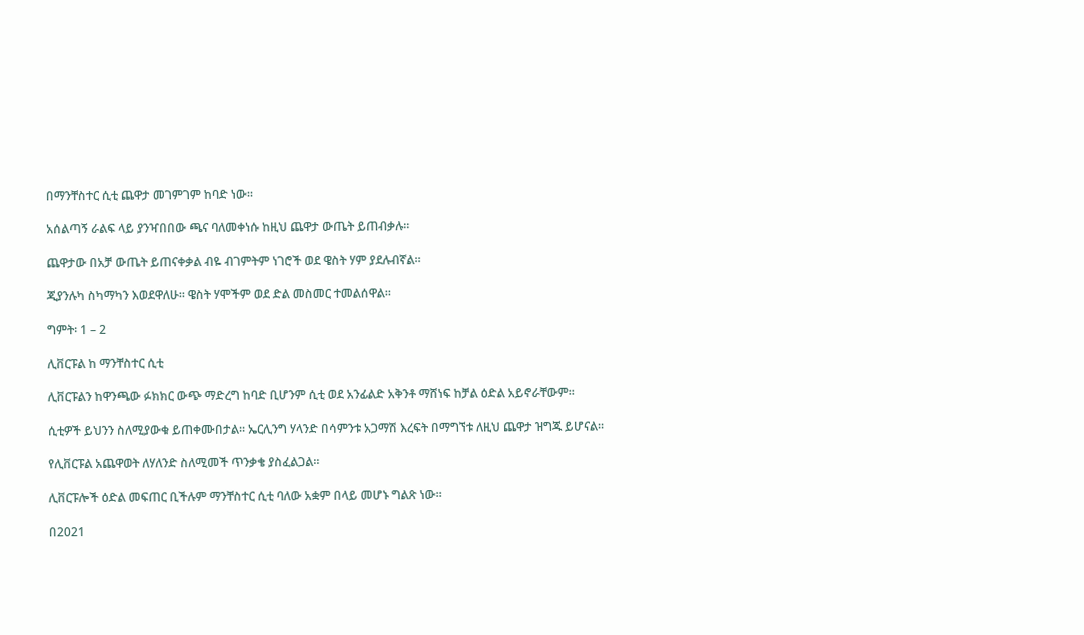በማንቸስተር ሲቲ ጨዋታ መገምገም ከባድ ነው።

አሰልጣኝ ራልፍ ላይ ያንዣበበው ጫና ባለመቀነሱ ከዚህ ጨዋታ ውጤት ይጠብቃሉ።

ጨዋታው በአቻ ውጤት ይጠናቀቃል ብዬ ብገምትም ነገሮች ወደ ዌስት ሃም ያደሉብኛል።

ጂያንሉካ ስካማካን እወደዋለሁ። ዌስት ሃሞችም ወደ ድል መስመር ተመልሰዋል።

ግምት፡ 1 – 2

ሊቨርፑል ከ ማንቸስተር ሲቲ

ሊቨርፑልን ከዋንጫው ፉክክር ውጭ ማድረግ ከባድ ቢሆንም ሲቲ ወደ አንፊልድ አቅንቶ ማሸነፍ ከቻል ዕድል አይኖራቸውም።

ሲቲዎች ይህንን ስለሚያውቁ ይጠቀሙበታል። ኤርሊንግ ሃላንድ በሳምንቱ አጋማሽ እረፍት በማግኘቱ ለዚህ ጨዋታ ዝግጁ ይሆናል።

የሊቨርፑል አጨዋወት ለሃለንድ ስለሚመች ጥንቃቄ ያስፈልጋል።

ሊቨርፑሎች ዕድል መፍጠር ቢችሉም ማንቸስተር ሲቲ ባለው አቋም በላይ መሆኑ ግልጽ ነው።

በ2021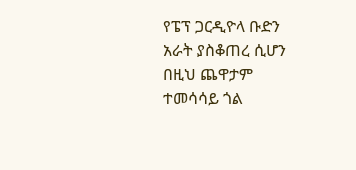የፔፕ ጋርዲዮላ ቡድን አራት ያስቆጠረ ሲሆን በዚህ ጨዋታም ተመሳሳይ ጎል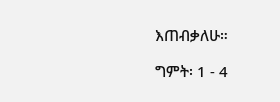እጠብቃለሁ።

ግምት፡ 1 - 4